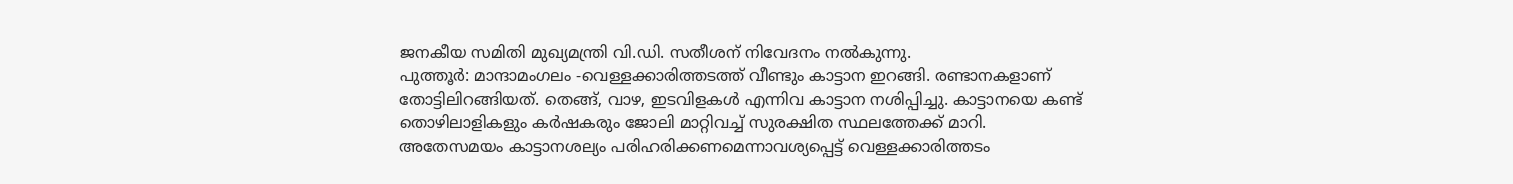ജനകീയ സമിതി മുഖ്യമന്ത്രി വി.ഡി. സതീശന് നിവേദനം നൽകുന്നു.
പുത്തൂർ: മാന്ദാമംഗലം -വെള്ളക്കാരിത്തടത്ത് വീണ്ടും കാട്ടാന ഇറങ്ങി. രണ്ടാനകളാണ് തോട്ടിലിറങ്ങിയത്. തെങ്ങ്, വാഴ, ഇടവിളകൾ എന്നിവ കാട്ടാന നശിപ്പിച്ചു. കാട്ടാനയെ കണ്ട് തൊഴിലാളികളും കർഷകരും ജോലി മാറ്റിവച്ച് സുരക്ഷിത സ്ഥലത്തേക്ക് മാറി. അതേസമയം കാട്ടാനശല്യം പരിഹരിക്കണമെന്നാവശ്യപ്പെട്ട് വെള്ളക്കാരിത്തടം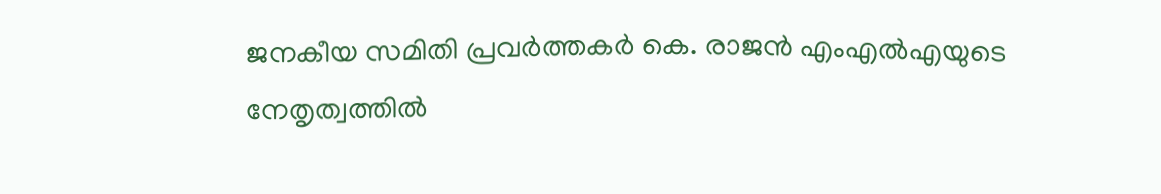ജനകീയ സമിതി പ്രവർത്തകർ കെ. രാജൻ എംഎൽഎയുടെ നേതൃത്വത്തിൽ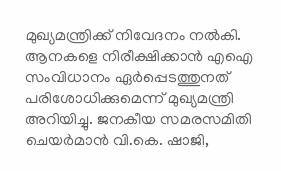മുഖ്യമന്ത്രിക്ക് നിവേദനം നൽകി.
ആനകളെ നിരീക്ഷിക്കാൻ എഐ സംവിധാനം ഏർപ്പെടത്തുനത് പരിശോധിക്കുമെന്ന് മുഖ്യമന്ത്രി അറിയിച്ചു. ജനകീയ സമരസമിതി ചെയർമാൻ വി.കെ. ഷാജി,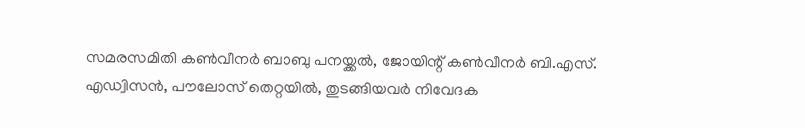സമരസമിതി കൺവീനർ ബാബു പനയ്ക്കൽ, ജോയിന്റ് കൺവീനർ ബി.എസ്. എഡ്വിസൻ, പൗലോസ് തെറ്റയിൽ, തുടങ്ങിയവർ നിവേദക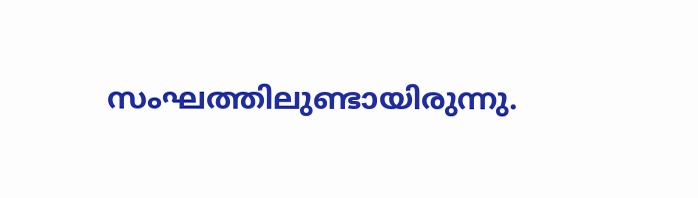സംഘത്തിലുണ്ടായിരുന്നു.